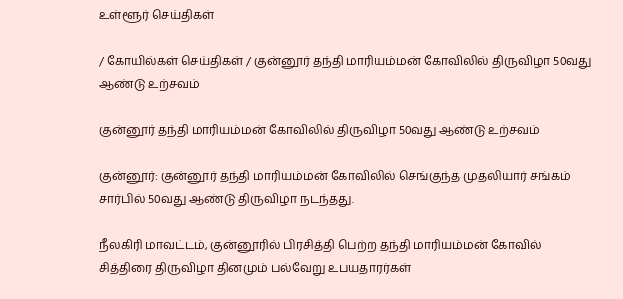உள்ளூர் செய்திகள்

/ கோயில்கள் செய்திகள் / குன்னூர் தந்தி மாரியம்மன் கோவிலில் திருவிழா 50வது ஆண்டு உற்சவம்

குன்னூர் தந்தி மாரியம்மன் கோவிலில் திருவிழா 50வது ஆண்டு உற்சவம்

குன்னூர்: குன்னூர் தந்தி மாரியம்மன் கோவிலில் செங்குந்த முதலியார் சங்கம் சார்பில் 50வது ஆண்டு திருவிழா நடந்தது.

நீலகிரி மாவட்டம், குன்னூரில் பிரசித்தி பெற்ற தந்தி மாரியம்மன் கோவில் சித்திரை திருவிழா தினமும் பல்வேறு உபயதாரர்கள்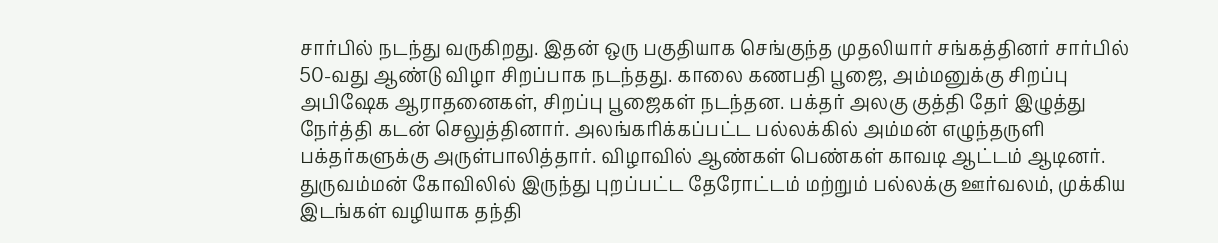சார்பில் நடந்து வருகிறது. இதன் ஒரு பகுதியாக செங்குந்த முதலியார் சங்கத்தினர் சார்பில் 50-வது ஆண்டு விழா சிறப்பாக நடந்தது. காலை கணபதி பூஜை, அம்மனுக்கு சிறப்பு அபிஷேக ஆராதனைகள், சிறப்பு பூஜைகள் நடந்தன. பக்தர் அலகு குத்தி தேர் இழுத்து நேர்த்தி கடன் செலுத்தினார். அலங்கரிக்கப்பட்ட பல்லக்கில் அம்மன் எழுந்தருளி பக்தர்களுக்கு அருள்பாலித்தார். விழாவில் ஆண்கள் பெண்கள் காவடி ஆட்டம் ஆடினர். துருவம்மன் கோவிலில் இருந்து புறப்பட்ட தேரோட்டம் மற்றும் பல்லக்கு ஊர்வலம், முக்கிய இடங்கள் வழியாக தந்தி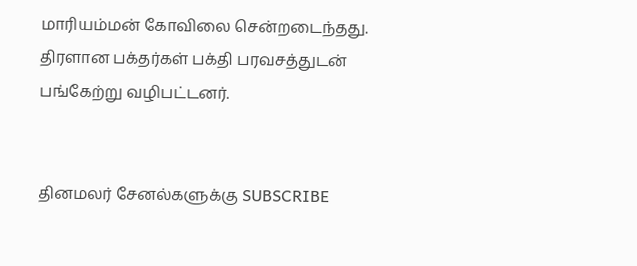மாரியம்மன் கோவிலை சென்றடைந்தது. திரளான பக்தர்கள் பக்தி பரவசத்துடன் பங்கேற்று வழிபட்டனர்.


தினமலர் சேனல்களுக்கு SUBSCRIBE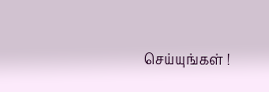செய்யுங்கள் !